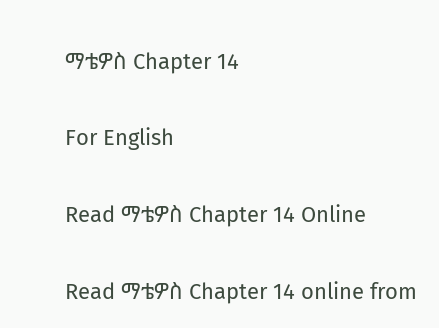ማቴዎስ Chapter 14

For English

Read ማቴዎስ Chapter 14 Online

Read ማቴዎስ Chapter 14 online from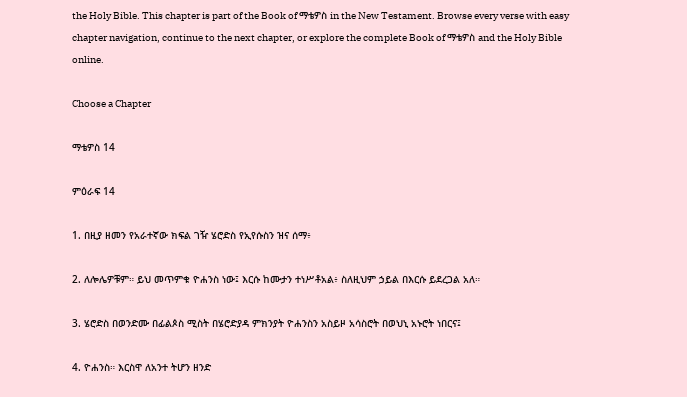the Holy Bible. This chapter is part of the Book of ማቴዎስ in the New Testament. Browse every verse with easy chapter navigation, continue to the next chapter, or explore the complete Book of ማቴዎስ and the Holy Bible online.

Choose a Chapter

ማቴዎስ 14

ምዕራፍ 14

1. በዚያ ዘመን የአራተኛው ክፍል ገዥ ሄሮድስ የኢየሱስን ዝና ሰማ፥

2. ለሎሌዎቹም። ይህ መጥምቁ ዮሐንስ ነው፤ እርሱ ከሙታን ተነሥቶአል፥ ስለዚህም ኃይል በእርሱ ይደረጋል አለ።

3. ሄሮድስ በወንድሙ በፊልጶስ ሚስት በሄሮድያዳ ምክንያት ዮሐንስን አስይዞ አሳስሮት በወህኒ አኑሮት ነበርና፤

4. ዮሐንስ። እርስዋ ለአንተ ትሆን ዘንድ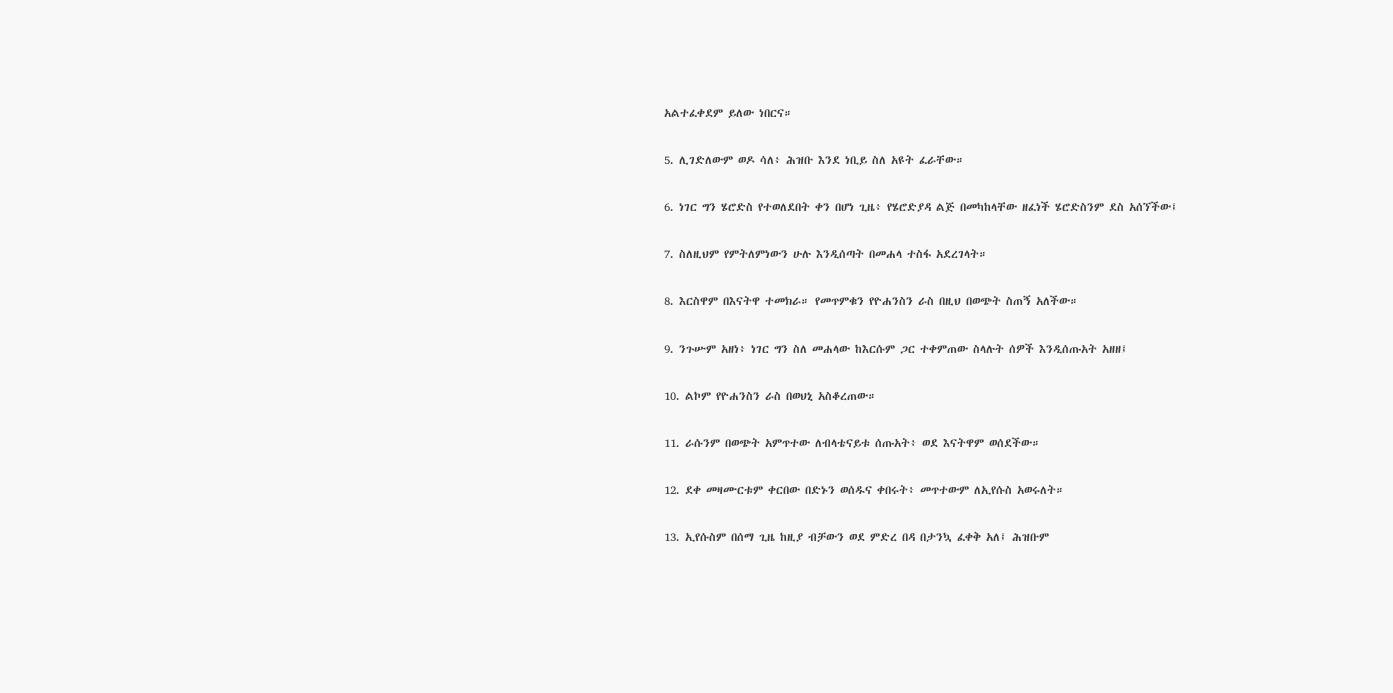አልተፈቀደም ይለው ነበርና።

5. ሊገድለውም ወዶ ሳለ፥ ሕዝቡ እንደ ነቢይ ስለ አዩት ፈራቸው።

6. ነገር ግን ሄሮድስ የተወለደበት ቀን በሆነ ጊዜ፥ የሄሮድያዳ ልጅ በመካከላቸው ዘፈነች ሄሮድስንም ደስ አሰኘችው፤

7. ስለዚህም የምትለምነውን ሁሉ እንዲሰጣት በመሐላ ተስፋ አደረገላት።

8. እርስዋም በእናትዋ ተመክራ። የመጥምቁን የዮሐንስን ራስ በዚህ በወጭት ስጠኝ አለችው።

9. ንጉሡም አዘነ፥ ነገር ግን ስለ መሐላው ከእርሱም ጋር ተቀምጠው ስላሉት ሰዎች እንዲሰጡአት አዘዘ፤

10. ልኮም የዮሐንስን ራስ በወህኒ አስቆረጠው።

11. ራሱንም በወጭት አምጥተው ለብላቴናይቱ ሰጡአት፥ ወደ እናትዋም ወሰደችው።

12. ደቀ መዛሙርቱም ቀርበው በድኑን ወሰዱና ቀበሩት፥ መጥተውም ለኢየሱስ አወሩለት።

13. ኢየሱስም በሰማ ጊዜ ከዚያ ብቻውን ወደ ምድረ በዳ በታንኳ ፈቀቅ አለ፤ ሕዝቡም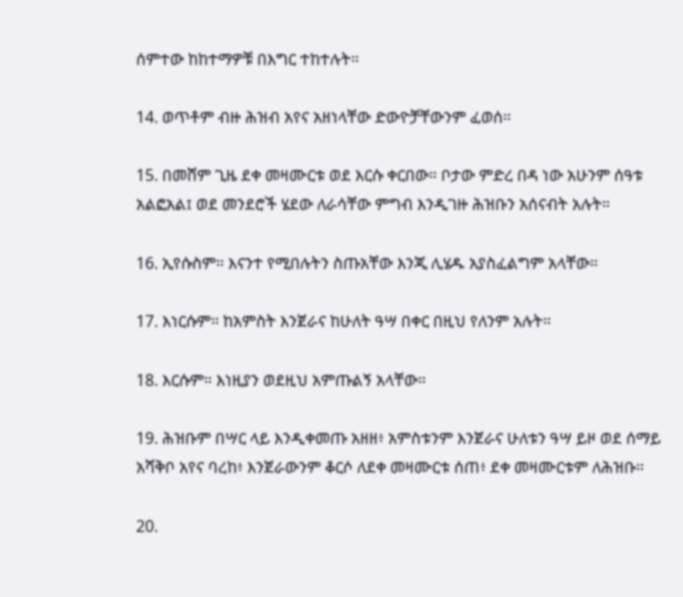ሰምተው ከከተማዎቹ በእግር ተከተሉት።

14. ወጥቶም ብዙ ሕዝብ አየና አዘነላቸው ድውዮቻቸውንም ፈወሰ።

15. በመሸም ጊዜ ደቀ መዛሙርቱ ወደ እርሱ ቀርበው። ቦታው ምድረ በዳ ነው አሁንም ሰዓቱ አልፎአል፤ ወደ መንደሮች ሄደው ለራሳቸው ምግብ እንዲገዙ ሕዝቡን አሰናብት አሉት።

16. ኢየሱስም። እናንተ የሚበሉትን ስጡአቸው እንጂ ሊሄዱ አያስፈልግም አላቸው።

17. እነርሱም። ከአምስት እንጀራና ከሁለት ዓሣ በቀር በዚህ የለንም አሉት።

18. እርሱም። እነዚያን ወደዚህ አምጡልኝ አላቸው።

19. ሕዝቡም በሣር ላይ እንዲቀመጡ አዘዘ፥ አምስቱንም እንጀራና ሁለቱን ዓሣ ይዞ ወደ ሰማይ አሻቅቦ አየና ባረከ፥ እንጀራውንም ቆርሶ ለደቀ መዛሙርቱ ሰጠ፥ ደቀ መዛሙርቱም ለሕዝቡ።

20.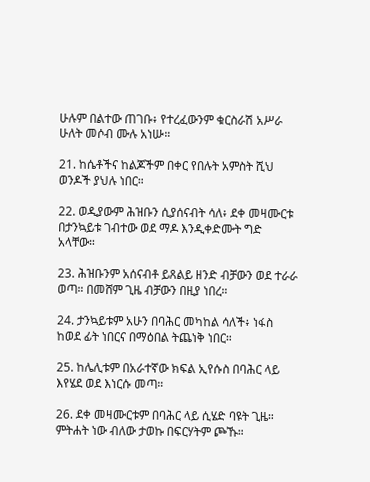ሁሉም በልተው ጠገቡ፥ የተረፈውንም ቁርስራሽ አሥራ ሁለት መሶብ ሙሉ አነሡ።

21. ከሴቶችና ከልጆችም በቀር የበሉት አምስት ሺህ ወንዶች ያህሉ ነበር።

22. ወዲያውም ሕዝቡን ሲያሰናብት ሳለ፥ ደቀ መዛሙርቱ በታንኳይቱ ገብተው ወደ ማዶ እንዲቀድሙት ግድ አላቸው።

23. ሕዝቡንም አሰናብቶ ይጸልይ ዘንድ ብቻውን ወደ ተራራ ወጣ። በመሸም ጊዜ ብቻውን በዚያ ነበረ።

24. ታንኳይቱም አሁን በባሕር መካከል ሳለች፥ ነፋስ ከወደ ፊት ነበርና በማዕበል ትጨነቅ ነበር።

25. ከሌሊቱም በአራተኛው ክፍል ኢየሱስ በባሕር ላይ እየሄደ ወደ እነርሱ መጣ።

26. ደቀ መዛሙርቱም በባሕር ላይ ሲሄድ ባዩት ጊዜ። ምትሐት ነው ብለው ታወኩ በፍርሃትም ጮኹ።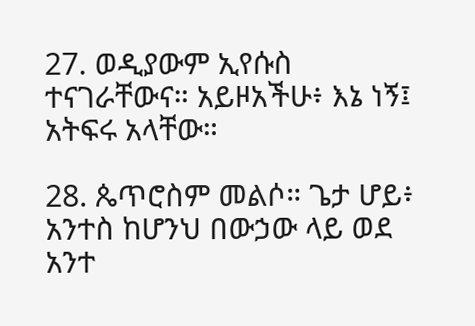27. ወዲያውም ኢየሱስ ተናገራቸውና። አይዞአችሁ፥ እኔ ነኝ፤ አትፍሩ አላቸው።

28. ጴጥሮስም መልሶ። ጌታ ሆይ፥ አንተስ ከሆንህ በውኃው ላይ ወደ አንተ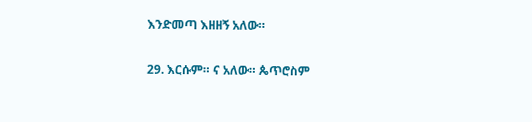እንድመጣ እዘዘኝ አለው።

29. እርሱም። ና አለው። ጴጥሮስም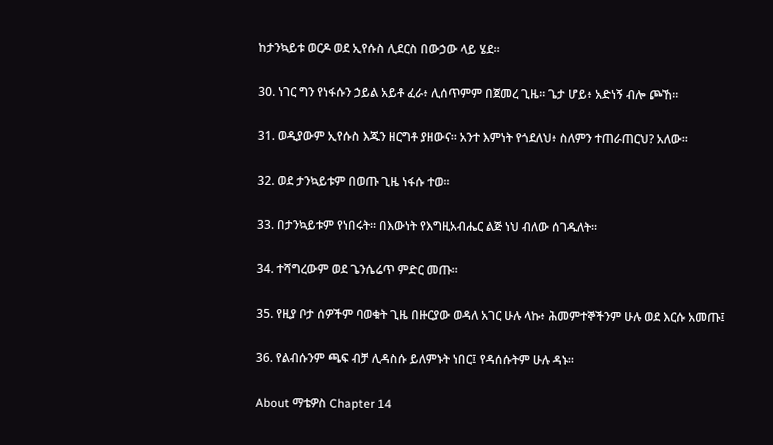ከታንኳይቱ ወርዶ ወደ ኢየሱስ ሊደርስ በውኃው ላይ ሄደ።

30. ነገር ግን የነፋሱን ኃይል አይቶ ፈራ፥ ሊሰጥምም በጀመረ ጊዜ። ጌታ ሆይ፥ አድነኝ ብሎ ጮኸ።

31. ወዲያውም ኢየሱስ እጁን ዘርግቶ ያዘውና። አንተ እምነት የጎደለህ፥ ስለምን ተጠራጠርህ? አለው።

32. ወደ ታንኳይቱም በወጡ ጊዜ ነፋሱ ተወ።

33. በታንኳይቱም የነበሩት። በእውነት የእግዚአብሔር ልጅ ነህ ብለው ሰገዱለት።

34. ተሻግረውም ወደ ጌንሴሬጥ ምድር መጡ።

35. የዚያ ቦታ ሰዎችም ባወቁት ጊዜ በዙርያው ወዳለ አገር ሁሉ ላኩ፥ ሕመምተኞችንም ሁሉ ወደ እርሱ አመጡ፤

36. የልብሱንም ጫፍ ብቻ ሊዳስሱ ይለምኑት ነበር፤ የዳሰሱትም ሁሉ ዳኑ።

About ማቴዎስ Chapter 14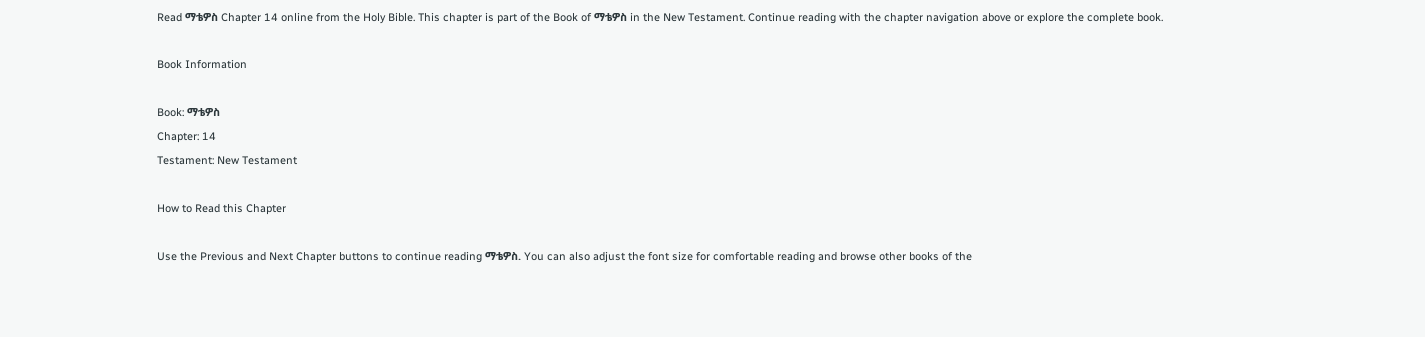Read ማቴዎስ Chapter 14 online from the Holy Bible. This chapter is part of the Book of ማቴዎስ in the New Testament. Continue reading with the chapter navigation above or explore the complete book.

Book Information

Book: ማቴዎስ
Chapter: 14
Testament: New Testament

How to Read this Chapter

Use the Previous and Next Chapter buttons to continue reading ማቴዎስ. You can also adjust the font size for comfortable reading and browse other books of the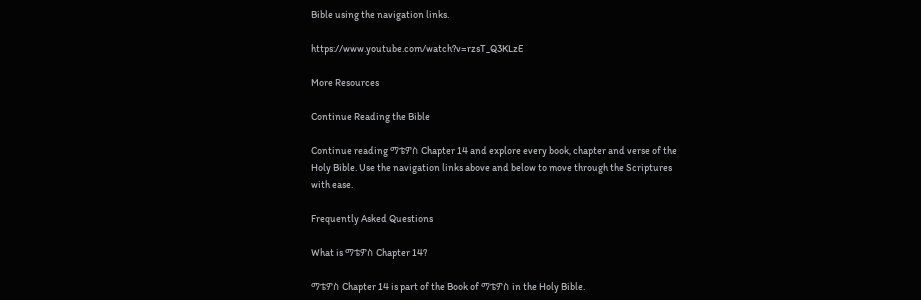Bible using the navigation links.

https://www.youtube.com/watch?v=rzsT_Q3KLzE

More Resources

Continue Reading the Bible

Continue reading ማቴዎስ Chapter 14 and explore every book, chapter and verse of the Holy Bible. Use the navigation links above and below to move through the Scriptures with ease.

Frequently Asked Questions

What is ማቴዎስ Chapter 14?

ማቴዎስ Chapter 14 is part of the Book of ማቴዎስ in the Holy Bible.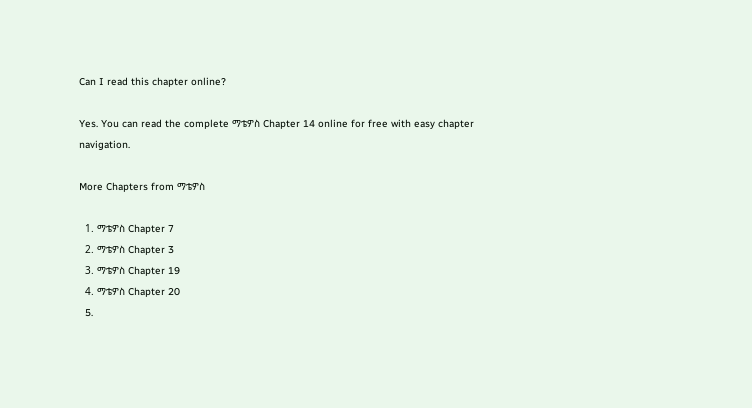Can I read this chapter online?

Yes. You can read the complete ማቴዎስ Chapter 14 online for free with easy chapter navigation.

More Chapters from ማቴዎስ

  1. ማቴዎስ Chapter 7
  2. ማቴዎስ Chapter 3
  3. ማቴዎስ Chapter 19
  4. ማቴዎስ Chapter 20
  5.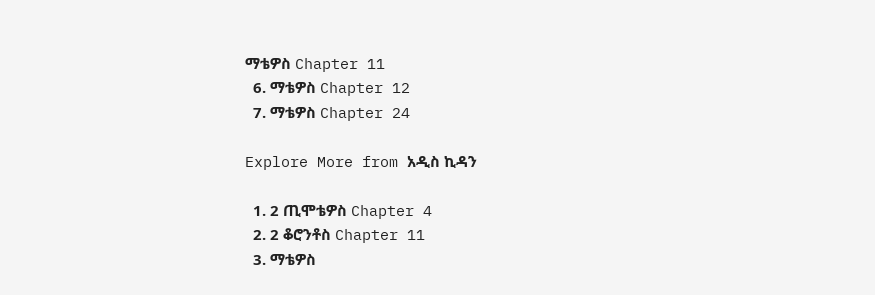ማቴዎስ Chapter 11
  6. ማቴዎስ Chapter 12
  7. ማቴዎስ Chapter 24

Explore More from አዲስ ኪዳን

  1. 2 ጢሞቴዎስ Chapter 4
  2. 2 ቆሮንቶስ Chapter 11
  3. ማቴዎስ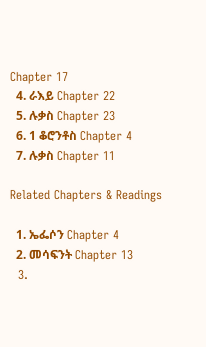Chapter 17
  4. ራእይ Chapter 22
  5. ሉቃስ Chapter 23
  6. 1 ቆሮንቶስ Chapter 4
  7. ሉቃስ Chapter 11

Related Chapters & Readings

  1. ኤፌሶን Chapter 4
  2. መሳፍንት Chapter 13
  3.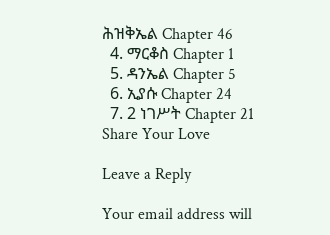ሕዝቅኤል Chapter 46
  4. ማርቆስ Chapter 1
  5. ዳንኤል Chapter 5
  6. ኢያሱ Chapter 24
  7. 2 ነገሥት Chapter 21
Share Your Love

Leave a Reply

Your email address will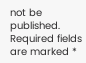not be published. Required fields are marked *